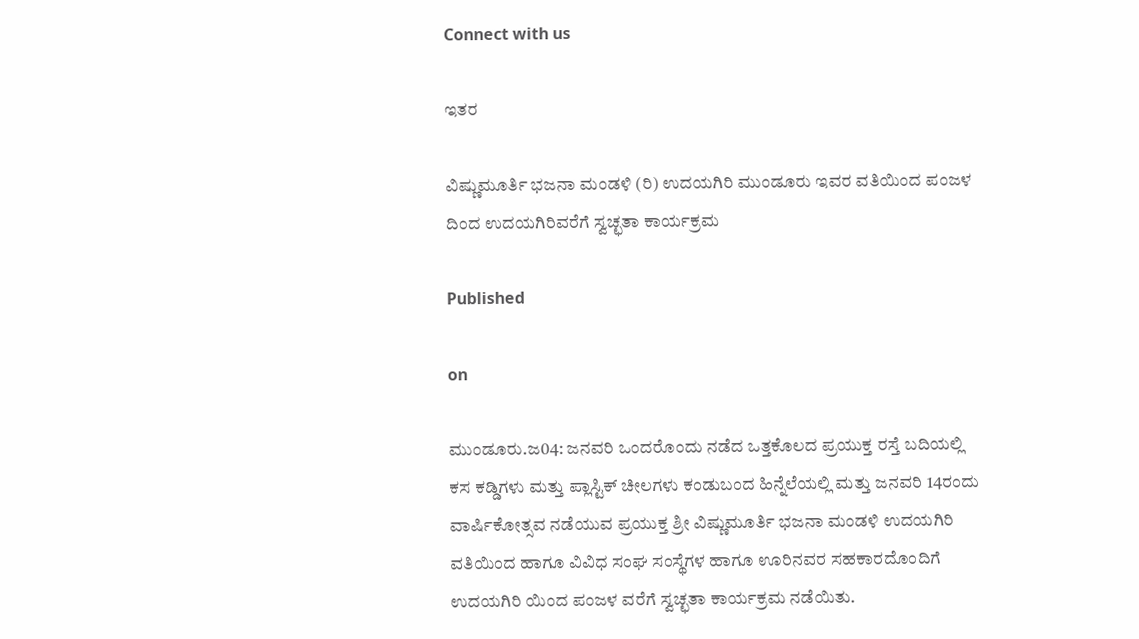Connect with us

ಇತರ

ವಿಷ್ಣುಮೂರ್ತಿ ಭಜನಾ ಮಂಡಳಿ (ರಿ) ಉದಯಗಿರಿ ಮುಂಡೂರು ಇವರ ವತಿಯಿಂದ ಪಂಜಳ ದಿಂದ ಉದಯಗಿರಿವರೆಗೆ ಸ್ವಚ್ಛತಾ ಕಾರ್ಯಕ್ರಮ

Published

on

ಮುಂಡೂರು.ಜ04: ಜನವರಿ ಒಂದರೊಂದು ನಡೆದ ಒತ್ತಕೊಲದ ಪ್ರಯುಕ್ತ ರಸ್ತೆ ಬದಿಯಲ್ಲಿ ಕಸ ಕಡ್ಡಿಗಳು ಮತ್ತು ಪ್ಲಾಸ್ಟಿಕ್ ಚೀಲಗಳು ಕಂಡುಬಂದ ಹಿನ್ನೆಲೆಯಲ್ಲಿ ಮತ್ತು ಜನವರಿ 14ರಂದು ವಾರ್ಷಿಕೋತ್ಸವ ನಡೆಯುವ ಪ್ರಯುಕ್ತ ಶ್ರೀ ವಿಷ್ಣುಮೂರ್ತಿ ಭಜನಾ ಮಂಡಳಿ ಉದಯಗಿರಿ ವತಿಯಿಂದ ಹಾಗೂ ವಿವಿಧ ಸಂಘ ಸಂಸ್ಥೆಗಳ ಹಾಗೂ ಊರಿನವರ ಸಹಕಾರದೊಂದಿಗೆ ಉದಯಗಿರಿ ಯಿಂದ ಪಂಜಳ ವರೆಗೆ ಸ್ವಚ್ಛತಾ ಕಾರ್ಯಕ್ರಮ ನಡೆಯಿತು.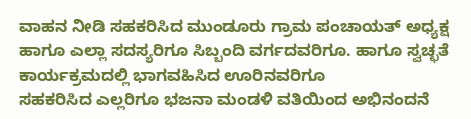ವಾಹನ ನೀಡಿ ಸಹಕರಿಸಿದ ಮುಂಡೂರು ಗ್ರಾಮ ಪಂಚಾಯತ್ ಅಧ್ಯಕ್ಷ ಹಾಗೂ ಎಲ್ಲಾ ಸದಸ್ಯರಿಗೂ ಸಿಬ್ಬಂದಿ ವರ್ಗದವರಿಗೂ. ಹಾಗೂ ಸ್ವಚ್ಛತೆ ಕಾರ್ಯಕ್ರಮದಲ್ಲಿ ಭಾಗವಹಿಸಿದ ಊರಿನವರಿಗೂ
ಸಹಕರಿಸಿದ ಎಲ್ಲರಿಗೂ ಭಜನಾ ಮಂಡಳಿ ವತಿಯಿಂದ ಅಭಿನಂದನೆ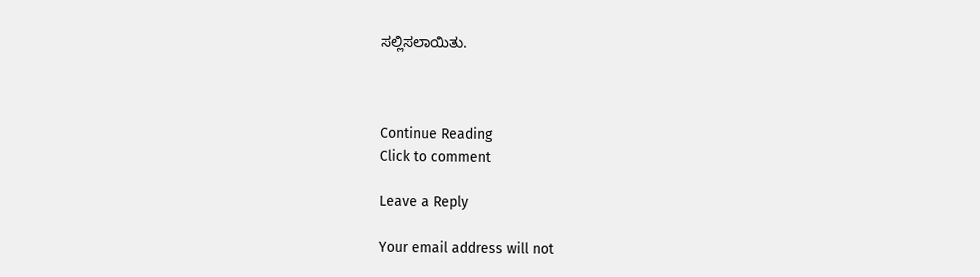ಸಲ್ಲಿಸಲಾಯಿತು.



Continue Reading
Click to comment

Leave a Reply

Your email address will not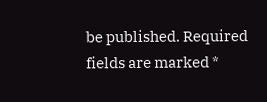be published. Required fields are marked *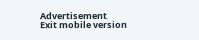Advertisement
Exit mobile version